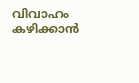വിവാഹം കഴിക്കാന്‍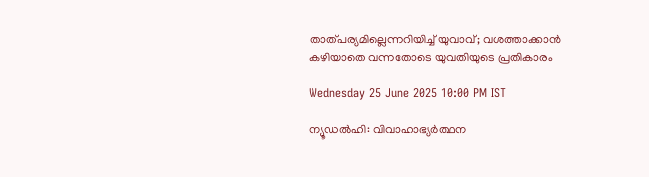താത്പര്യമില്ലെന്നറിയിച്ച് യുവാവ്; വശത്താക്കാന്‍ കഴിയാതെ വന്നതോടെ യുവതിയുടെ പ്രതികാരം

Wednesday 25 June 2025 10:00 PM IST

ന്യൂഡല്‍ഹി: വിവാഹാഭ്യര്‍ത്ഥന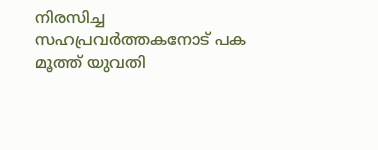നിരസിച്ച സഹപ്രവര്‍ത്തകനോട് പക മൂത്ത് യുവതി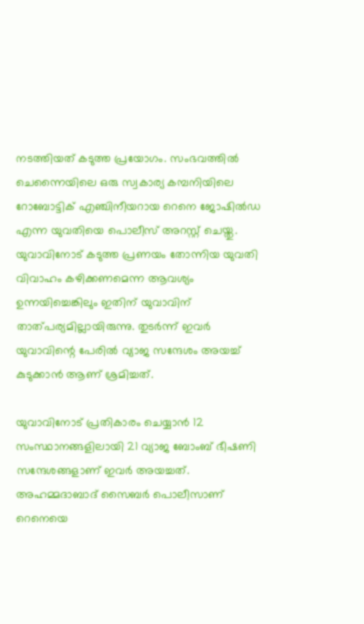നടത്തിയത് കടുത്ത പ്രയോഗം. സംഭവത്തില്‍ ചെന്നൈയിലെ ഒരു സ്വകാര്യ കമ്പനിയിലെ റോബോട്ടിക് എഞ്ചിനീയറായ റെനെ ജോഷില്‍ഡ എന്ന യുവതിയെ പൊലീസ് അറസ്റ്റ് ചെയ്തു. യുവാവിനോട് കടുത്ത പ്രണയം തോന്നിയ യുവതി വിവാഹം കഴിക്കണമെന്ന ആവശ്യം ഉന്നയിച്ചെങ്കിലും ഇതിന് യുവാവിന് താത്പര്യമില്ലായിരുന്നു. തുടര്‍ന്ന് ഇവര്‍ യുവാവിന്റെ പേരില്‍ വ്യാജ സന്ദേശം അയച്ച് കുടുക്കാന്‍ ആണ് ശ്രമിച്ചത്.

യുവാവിനോട് പ്രതികാരം ചെയ്യാന്‍ 12 സംസ്ഥാനങ്ങളിലായി 21 വ്യാജ ബോംബ് ഭീഷണി സന്ദേശങ്ങളാണ് ഇവര്‍ അയച്ചത്. അഹമ്മദാബാദ് സൈബര്‍ പൊലീസാണ് റെനെയെ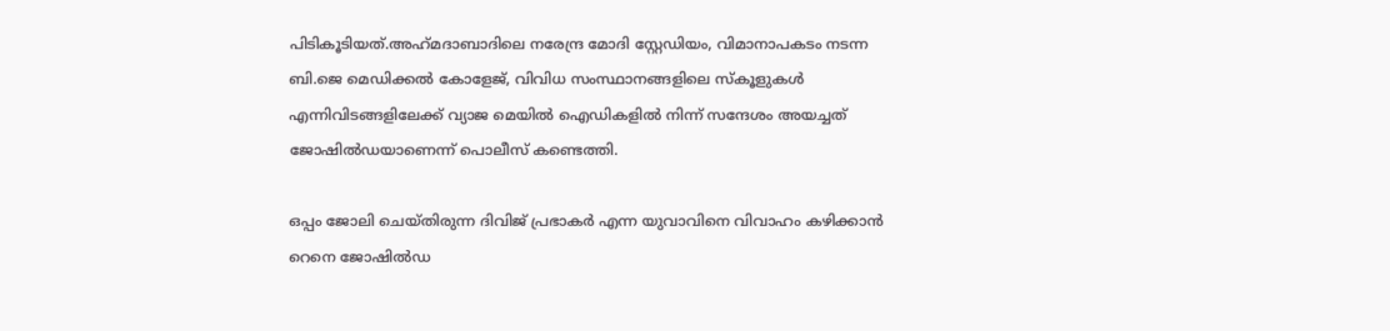പിടികൂടിയത്.അഹ്‌മദാബാദിലെ നരേന്ദ്ര മോദി സ്റ്റേഡിയം, വിമാനാപകടം നടന്ന ബി.ജെ മെഡിക്കല്‍ കോളേജ്, വിവിധ സംസ്ഥാനങ്ങളിലെ സ്‌കൂളുകള്‍ എന്നിവിടങ്ങളിലേക്ക് വ്യാജ മെയില്‍ ഐഡികളില്‍ നിന്ന് സന്ദേശം അയച്ചത് ജോഷില്‍ഡയാണെന്ന് പൊലീസ് കണ്ടെത്തി.

ഒപ്പം ജോലി ചെയ്തിരുന്ന ദിവിജ് പ്രഭാകര്‍ എന്ന യുവാവിനെ വിവാഹം കഴിക്കാന്‍ റെനെ ജോഷില്‍ഡ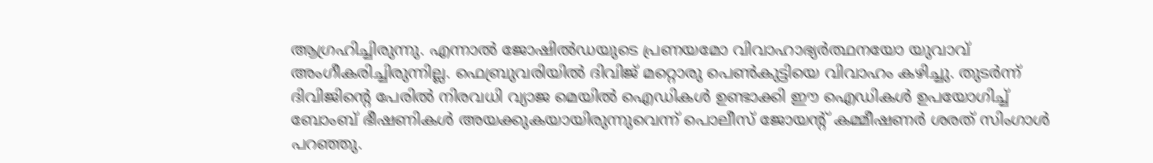ആഗ്രഹിച്ചിരുന്നു. എന്നാല്‍ ജോഷില്‍ഡയുടെ പ്രണയമോ വിവാഹാഭ്യര്‍ത്ഥനയോ യുവാവ് അംഗീകരിച്ചിരുന്നില്ല. ഫെബ്രുവരിയില്‍ ദിവിജ് മറ്റൊരു പെണ്‍കുട്ടിയെ വിവാഹം കഴിച്ചു. തുടര്‍ന്ന് ദിവിജിന്റെ പേരില്‍ നിരവധി വ്യാജ മെയില്‍ ഐഡികള്‍ ഉണ്ടാക്കി ഈ ഐഡികള്‍ ഉപയോഗിച്ച് ബോംബ് ഭീഷണികള്‍ അയക്കുകയായിരുന്നുവെന്ന് പൊലീസ് ജോയന്റ് കമ്മീഷണര്‍ ശരത് സിംഗാള്‍ പറഞ്ഞു.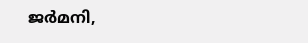ജര്‍മനി,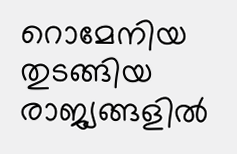റൊമേനിയ തുടങ്ങിയ രാജ്യങ്ങളില്‍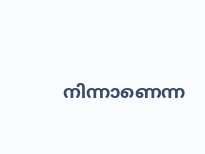നിന്നാണെന്ന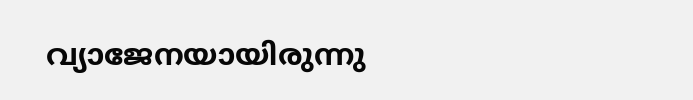വ്യാജേനയായിരുന്നു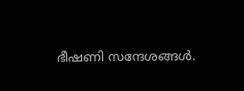ഭീഷണി സന്ദേശങ്ങള്‍.